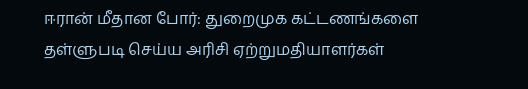ஈரான் மீதான போர்: துறைமுக கட்டணங்களை தள்ளுபடி செய்ய அரிசி ஏற்றுமதியாளர்கள்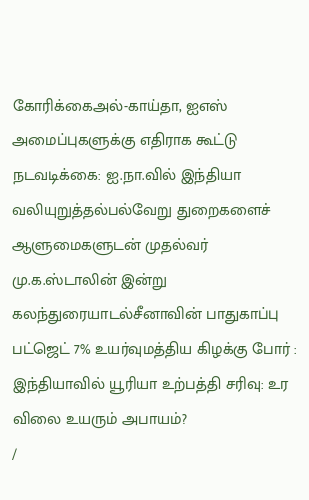கோரிக்கைஅல்-காய்தா, ஐஎஸ் அமைப்புகளுக்கு எதிராக கூட்டு நடவடிக்கை: ஐ.நா.வில் இந்தியா வலியுறுத்தல்பல்வேறு துறைகளைச் ஆளுமைகளுடன் முதல்வர் மு.க.ஸ்டாலின் இன்று கலந்துரையாடல்சீனாவின் பாதுகாப்பு பட்ஜெட் 7% உயர்வுமத்திய கிழக்கு போர் : இந்தியாவில் யூரியா உற்பத்தி சரிவு: உர விலை உயரும் அபாயம்?
/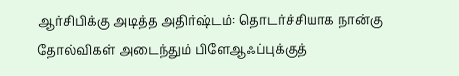ஆர்சிபிக்கு அடித்த அதிர்ஷ்டம்: தொடர்ச்சியாக நான்கு தோல்விகள் அடைந்தும் பிளேஆஃப்புக்குத்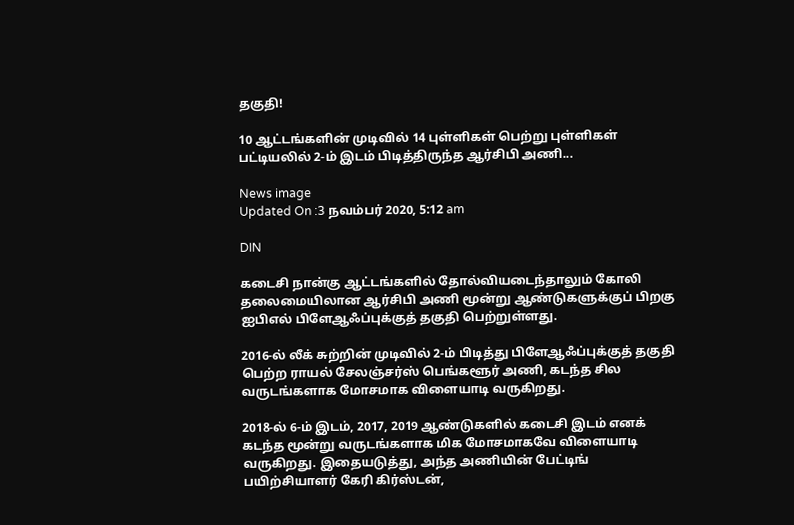தகுதி!

10 ஆட்டங்களின் முடிவில் 14 புள்ளிகள் பெற்று புள்ளிகள் பட்டியலில் 2-ம் இடம் பிடித்திருந்த ஆர்சிபி அணி...

News image
Updated On :3 நவம்பர் 2020, 5:12 am

DIN

கடைசி நான்கு ஆட்டங்களில் தோல்வியடைந்தாலும் கோலி தலைமையிலான ஆர்சிபி அணி மூன்று ஆண்டுகளுக்குப் பிறகு ஐபிஎல் பிளேஆஃப்புக்குத் தகுதி பெற்றுள்ளது.

2016-ல் லீக் சுற்றின் முடிவில் 2-ம் பிடித்து பிளேஆஃப்புக்குத் தகுதி பெற்ற ராயல் சேலஞ்சர்ஸ் பெங்களூர் அணி, கடந்த சில வருடங்களாக மோசமாக விளையாடி வருகிறது.

2018-ல் 6-ம் இடம், 2017, 2019 ஆண்டுகளில் கடைசி இடம் எனக் கடந்த மூன்று வருடங்களாக மிக மோசமாகவே விளையாடி வருகிறது. இதையடுத்து, அந்த அணியின் பேட்டிங் பயிற்சியாளர் கேரி கிர்ஸ்டன்,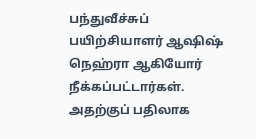பந்துவீச்சுப் பயிற்சியாளர் ஆஷிஷ் நெஹ்ரா ஆகியோர் நீக்கப்பட்டார்கள். அதற்குப் பதிலாக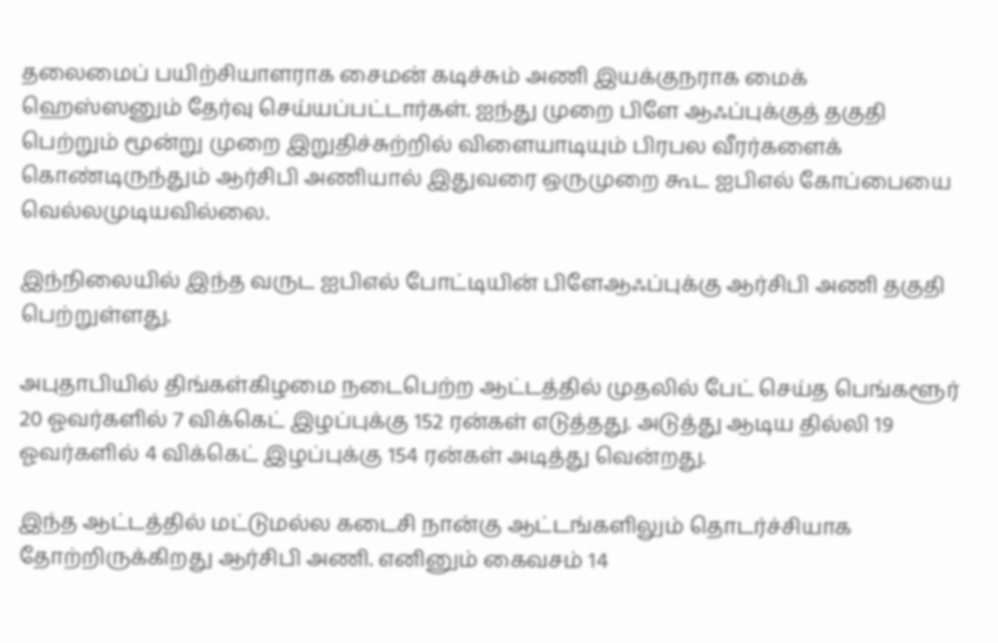தலைமைப் பயிற்சியாளராக சைமன் கடிச்சும் அணி இயக்குநராக மைக் ஹெஸ்ஸனும் தேர்வு செய்யப்பட்டார்கள். ஐந்து முறை பிளே ஆஃப்புக்குத் தகுதி பெற்றும் மூன்று முறை இறுதிச்சுற்றில் விளையாடியும் பிரபல வீரர்களைக் கொண்டிருந்தும் ஆர்சிபி அணியால் இதுவரை ஒருமுறை கூட ஐபிஎல் கோப்பையை வெல்லமுடியவில்லை.

இந்நிலையில் இந்த வருட ஐபிஎல் போட்டியின் பிளேஆஃப்புக்கு ஆர்சிபி அணி தகுதி பெற்றுள்ளது.

அபுதாபியில் திங்கள்கிழமை நடைபெற்ற ஆட்டத்தில் முதலில் பேட் செய்த பெங்களூர் 20 ஓவர்களில் 7 விக்கெட் இழப்புக்கு 152 ரன்கள் எடுத்தது. அடுத்து ஆடிய தில்லி 19 ஓவர்களில் 4 விக்கெட் இழப்புக்கு 154 ரன்கள் அடித்து வென்றது.

இந்த ஆட்டத்தில் மட்டுமல்ல கடைசி நான்கு ஆட்டங்களிலும் தொடர்ச்சியாக தோற்றிருக்கிறது ஆர்சிபி அணி. எனினும் கைவசம் 14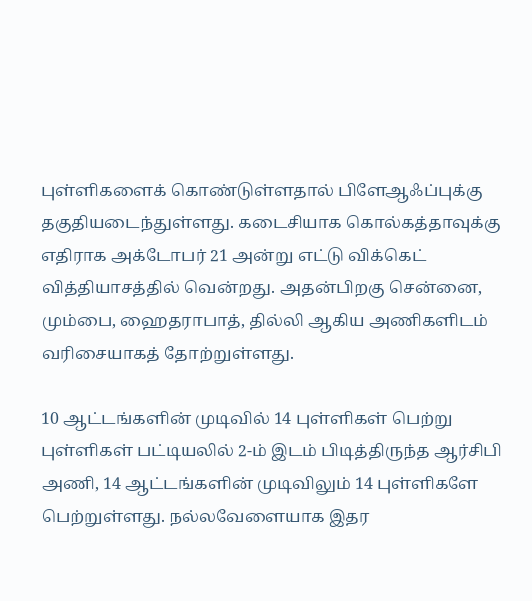புள்ளிகளைக் கொண்டுள்ளதால் பிளேஆஃப்புக்கு தகுதியடைந்துள்ளது. கடைசியாக கொல்கத்தாவுக்கு எதிராக அக்டோபர் 21 அன்று எட்டு விக்கெட் வித்தியாசத்தில் வென்றது. அதன்பிறகு சென்னை, மும்பை, ஹைதராபாத், தில்லி ஆகிய அணிகளிடம் வரிசையாகத் தோற்றுள்ளது.

10 ஆட்டங்களின் முடிவில் 14 புள்ளிகள் பெற்று புள்ளிகள் பட்டியலில் 2-ம் இடம் பிடித்திருந்த ஆர்சிபி அணி, 14 ஆட்டங்களின் முடிவிலும் 14 புள்ளிகளே பெற்றுள்ளது. நல்லவேளையாக இதர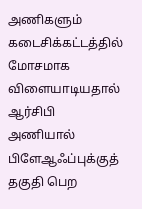அணிகளும் கடைசிக்கட்டத்தில் மோசமாக விளையாடியதால் ஆர்சிபி அணியால் பிளேஆஃப்புக்குத் தகுதி பெற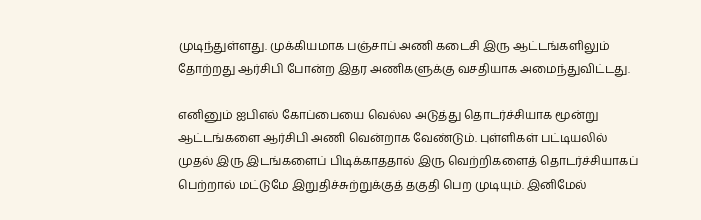முடிந்துள்ளது. முக்கியமாக பஞ்சாப் அணி கடைசி இரு ஆட்டங்களிலும் தோற்றது ஆர்சிபி போன்ற இதர அணிகளுக்கு வசதியாக அமைந்துவிட்டது.

எனினும் ஐபிஎல் கோப்பையை வெல்ல அடுத்து தொடர்ச்சியாக மூன்று ஆட்டங்களை ஆர்சிபி அணி வென்றாக வேண்டும். புள்ளிகள் பட்டியலில் முதல் இரு இடங்களைப் பிடிக்காததால் இரு வெற்றிகளைத் தொடர்ச்சியாகப் பெற்றால் மட்டுமே இறுதிச்சுற்றுக்குத் தகுதி பெற முடியும். இனிமேல்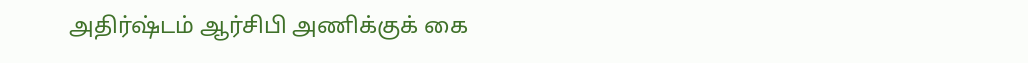அதிர்ஷ்டம் ஆர்சிபி அணிக்குக் கை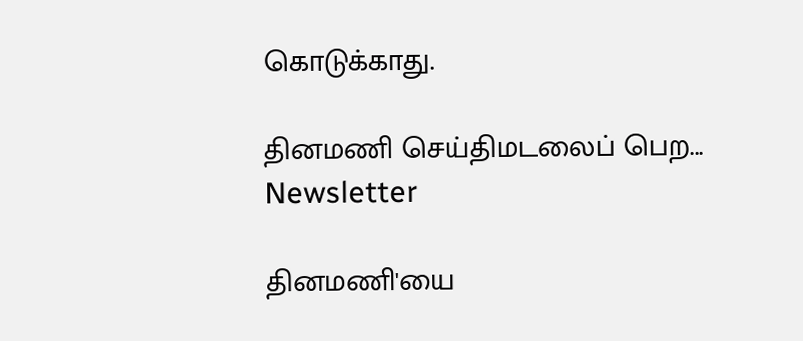கொடுக்காது.

தினமணி செய்திமடலைப் பெற... Newsletter

தினமணி'யை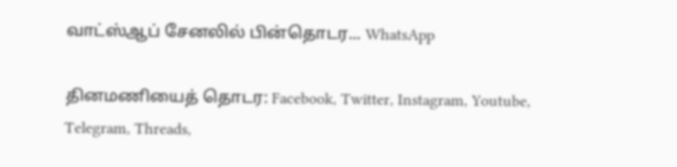வாட்ஸ்ஆப் சேனலில் பின்தொடர... WhatsApp

தினமணியைத் தொடர: Facebook, Twitter, Instagram, Youtube, Telegram, Threads,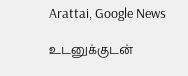Arattai, Google News

உடனுக்குடன்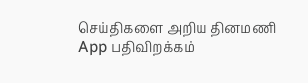செய்திகளை அறிய தினமணி App பதிவிறக்கம்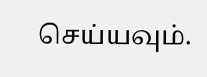செய்யவும்.